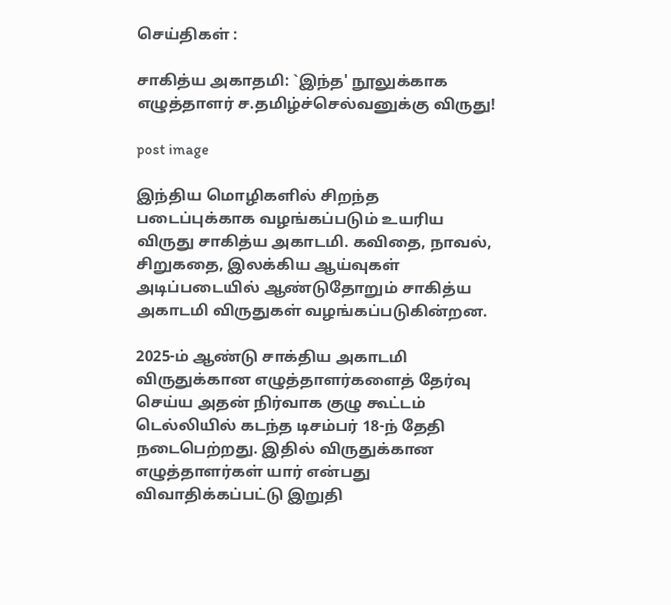செய்திகள் :

சாகித்ய அகாதமி: `இந்த' நூலுக்காக எழுத்தாளர் ச.தமிழ்ச்செல்வனுக்கு விருது!

post image

இந்திய மொழிகளில் சிறந்த படைப்புக்காக வழங்கப்படும் உயரிய விருது சாகித்ய அகாடமி. கவிதை, நாவல், சிறுகதை, இலக்கிய ஆய்வுகள் அடிப்படையில் ஆண்டுதோறும் சாகித்ய அகாடமி விருதுகள் வழங்கப்படுகின்றன.

2025-ம் ஆண்டு சாக்திய அகாடமி விருதுக்கான எழுத்தாளர்களைத் தேர்வு செய்ய அதன் நிர்வாக குழு கூட்டம் டெல்லியில் கடந்த டிசம்பர் 18-ந் தேதி நடைபெற்றது. இதில் விருதுக்கான எழுத்தாளர்கள் யார் என்பது விவாதிக்கப்பட்டு இறுதி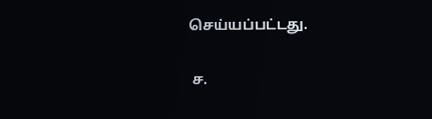செய்யப்பட்டது.

 ச.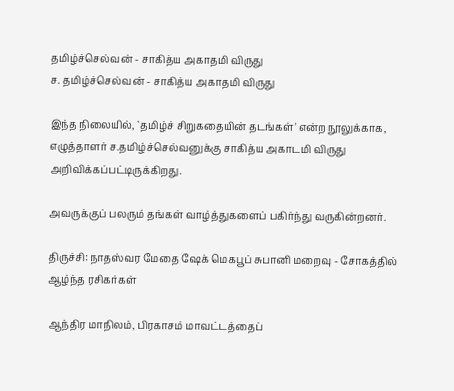தமிழ்ச்செல்வன் - சாகித்ய அகாதமி விருது
ச. தமிழ்ச்செல்வன் - சாகித்ய அகாதமி விருது

இந்த நிலையில், `தமிழ்ச் சிறுகதையின் தடங்கள்' என்ற நூலுக்காக, எழுத்தாளர் ச.தமிழ்ச்செல்வனுக்கு சாகித்ய அகாடமி விருது அறிவிக்கப்பட்டிருக்கிறது.

அவருக்குப் பலரும் தங்கள் வாழ்த்துகளைப் பகிர்ந்து வருகின்றனர்.

திருச்சி: நாதஸ்வர மேதை ஷேக் மெகபூப் சுபானி மறைவு - சோகத்தில் ஆழ்ந்த ரசிகர்கள்

ஆந்திர மாநிலம், பிரகாசம் மாவட்டத்தைப்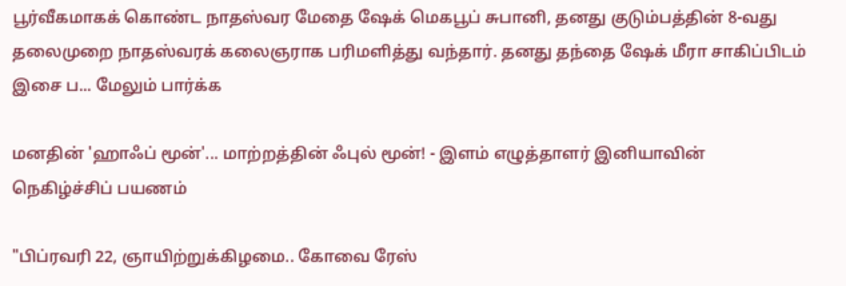பூர்வீகமாகக் கொண்ட நாதஸ்வர மேதை ஷேக் மெகபூப் சுபானி, தனது குடும்பத்தின் 8-வது தலைமுறை நாதஸ்வரக் கலைஞராக பரிமளித்து வந்தார். தனது தந்தை ஷேக் மீரா சாகிப்பிடம் இசை ப... மேலும் பார்க்க

மனதின் 'ஹாஃப் மூன்'... மாற்றத்தின் ஃபுல் மூன்! - இளம் எழுத்தாளர் இனியாவின் நெகிழ்ச்சிப் பயணம்

"பிப்ரவரி 22, ஞாயிற்றுக்கிழமை.. கோவை ரேஸ்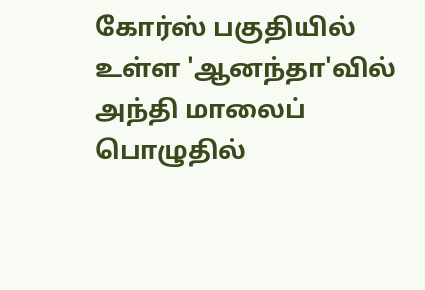கோர்ஸ் பகுதியில் உள்ள 'ஆனந்தா'வில் அந்தி மாலைப் பொழுதில்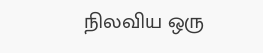நிலவிய ஒரு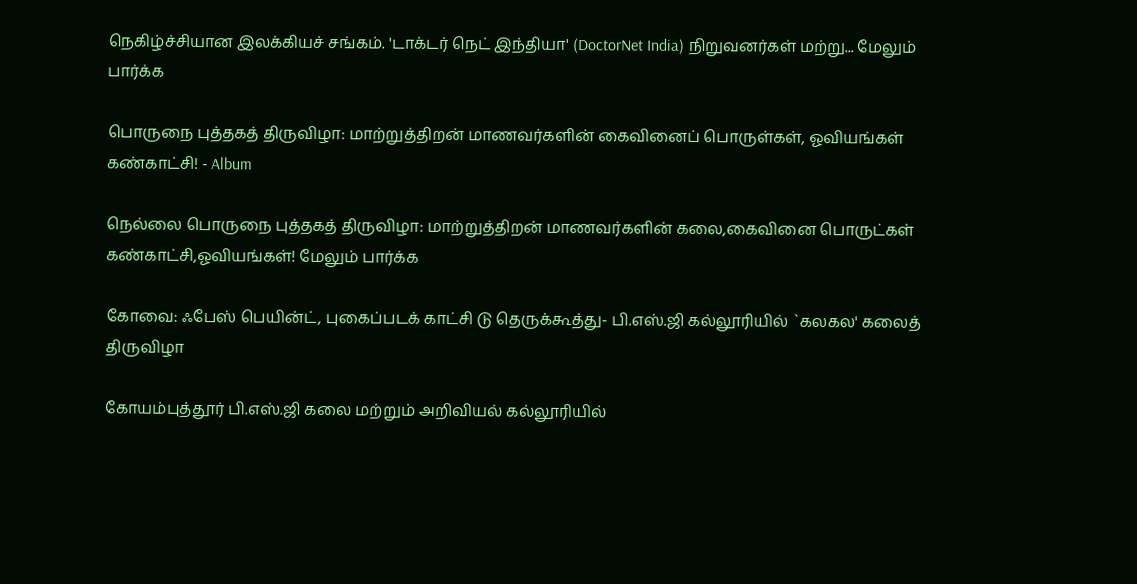நெகிழ்ச்சியான இலக்கியச் சங்கம். 'டாக்டர் நெட் இந்தியா' (DoctorNet India) நிறுவனர்கள் மற்று... மேலும் பார்க்க

பொருநை புத்தகத் திருவிழா: மாற்றுத்திறன் மாணவர்களின் கைவினைப் பொருள்கள், ஓவியங்கள் கண்காட்சி! - Album

நெல்லை பொருநை புத்தகத் திருவிழா: மாற்றுத்திறன் மாணவர்களின் கலை,கைவினை பொருட்கள் கண்காட்சி,ஓவியங்கள்! மேலும் பார்க்க

கோவை: ஃபேஸ் பெயின்ட், புகைப்படக் காட்சி டு தெருக்கூத்து- பி.எஸ்.ஜி கல்லூரியில் `கலகல' கலைத் திருவிழா

கோயம்புத்தூர் பி.எஸ்.ஜி கலை மற்றும் அறிவியல் கல்லூரியில்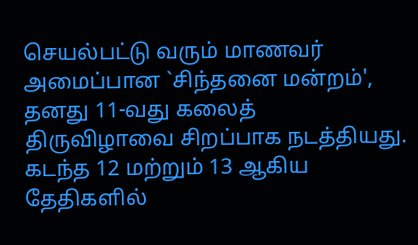செயல்பட்டு வரும் மாணவர் அமைப்பான `சிந்தனை மன்றம்', தனது 11-வது கலைத் திருவிழாவை சிறப்பாக நடத்தியது. கடந்த 12 மற்றும் 13 ஆகிய தேதிகளில்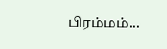பிரம்மம்...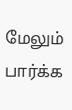மேலும் பார்க்க